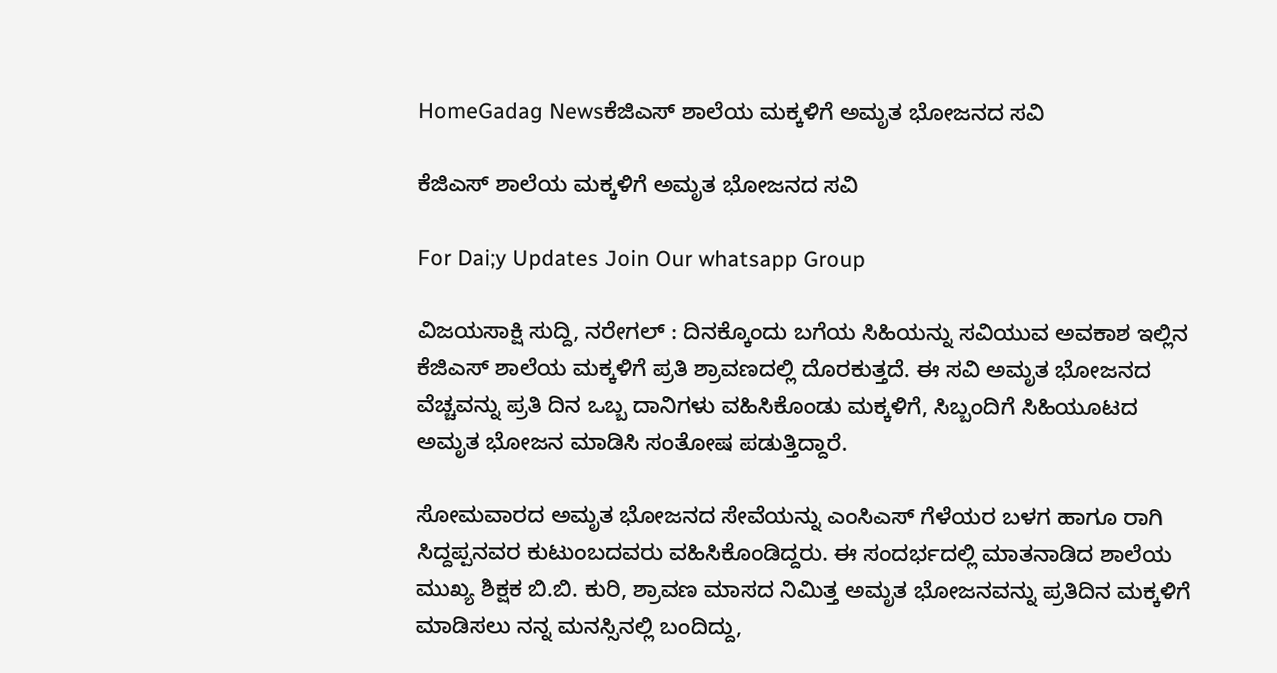HomeGadag Newsಕೆಜಿಎಸ್ ಶಾಲೆಯ ಮಕ್ಕಳಿಗೆ ಅಮೃತ ಭೋಜನದ ಸವಿ

ಕೆಜಿಎಸ್ ಶಾಲೆಯ ಮಕ್ಕಳಿಗೆ ಅಮೃತ ಭೋಜನದ ಸವಿ

For Dai;y Updates Join Our whatsapp Group

ವಿಜಯಸಾಕ್ಷಿ ಸುದ್ದಿ, ನರೇಗಲ್ : ದಿನಕ್ಕೊಂದು ಬಗೆಯ ಸಿಹಿಯನ್ನು ಸವಿಯುವ ಅವಕಾಶ ಇಲ್ಲಿನ ಕೆಜಿಎಸ್ ಶಾಲೆಯ ಮಕ್ಕಳಿಗೆ ಪ್ರತಿ ಶ್ರಾವಣದಲ್ಲಿ ದೊರಕುತ್ತದೆ. ಈ ಸವಿ ಅಮೃತ ಭೋಜನದ ವೆಚ್ಚವನ್ನು ಪ್ರತಿ ದಿನ ಒಬ್ಬ ದಾನಿಗಳು ವಹಿಸಿಕೊಂಡು ಮಕ್ಕಳಿಗೆ, ಸಿಬ್ಬಂದಿಗೆ ಸಿಹಿಯೂಟದ ಅಮೃತ ಭೋಜನ ಮಾಡಿಸಿ ಸಂತೋಷ ಪಡುತ್ತಿದ್ದಾರೆ.

ಸೋಮವಾರದ ಅಮೃತ ಭೋಜನದ ಸೇವೆಯನ್ನು ಎಂಸಿಎಸ್ ಗೆಳೆಯರ ಬಳಗ ಹಾಗೂ ರಾಗಿ ಸಿದ್ದಪ್ಪನವರ ಕುಟುಂಬದವರು ವಹಿಸಿಕೊಂಡಿದ್ದರು. ಈ ಸಂದರ್ಭದಲ್ಲಿ ಮಾತನಾಡಿದ ಶಾಲೆಯ ಮುಖ್ಯ ಶಿಕ್ಷಕ ಬಿ.ಬಿ. ಕುರಿ, ಶ್ರಾವಣ ಮಾಸದ ನಿಮಿತ್ತ ಅಮೃತ ಭೋಜನವನ್ನು ಪ್ರತಿದಿನ ಮಕ್ಕಳಿಗೆ ಮಾಡಿಸಲು ನನ್ನ ಮನಸ್ಸಿನಲ್ಲಿ ಬಂದಿದ್ದು,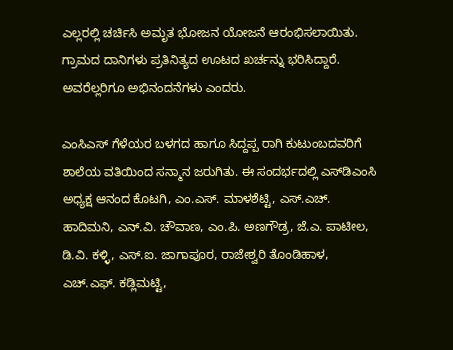ಎಲ್ಲರಲ್ಲಿ ಚರ್ಚಿಸಿ ಅಮೃತ ಭೋಜನ ಯೋಜನೆ ಆರಂಭಿಸಲಾಯಿತು. ಗ್ರಾಮದ ದಾನಿಗಳು ಪ್ರತಿನಿತ್ಯದ ಊಟದ ಖರ್ಚನ್ನು ಭರಿಸಿದ್ದಾರೆ. ಅವರೆಲ್ಲರಿಗೂ ಅಭಿನಂದನೆಗಳು ಎಂದರು.

ಎಂಸಿಎಸ್ ಗೆಳೆಯರ ಬಳಗದ ಹಾಗೂ ಸಿದ್ದಪ್ಪ ರಾಗಿ ಕುಟುಂಬದವರಿಗೆ ಶಾಲೆಯ ವತಿಯಿಂದ ಸನ್ಮಾನ ಜರುಗಿತು. ಈ ಸಂದರ್ಭದಲ್ಲಿ ಎಸ್‌ಡಿಎಂಸಿ ಅಧ್ಯಕ್ಷ ಆನಂದ ಕೊಟಗಿ, ಎಂ.ಎಸ್. ಮಾಳಶೆಟ್ಟಿ, ಎಸ್.ಎಚ್. ಹಾದಿಮನಿ, ಎನ್.ವಿ. ಚೌವಾಣ, ಎಂ.ಪಿ. ಅಣಗೌಡ್ರ, ಜೆ.ಎ. ಪಾಟೀಲ, ಡಿ.ವಿ. ಕಳ್ಳಿ, ಎಸ್.ಐ. ಜಾಗಾಪೂರ, ರಾಜೇಶ್ವರಿ ತೊಂಡಿಹಾಳ, ಎಚ್.ಎಫ್. ಕಡ್ಲಿಮಟ್ಟಿ,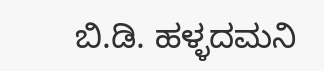ಬಿ.ಡಿ. ಹಳ್ಳದಮನಿ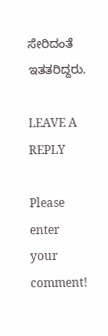ಸೇರಿದಂತೆ ಇತತರಿದ್ದರು.

LEAVE A REPLY

Please enter your comment!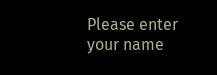Please enter your name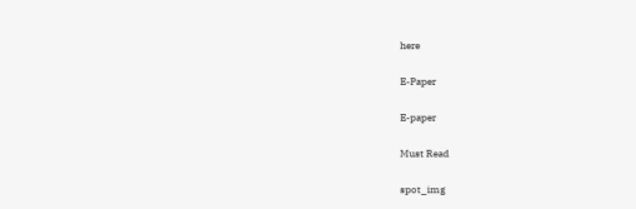here

E-Paper

E-paper

Must Read

spot_img